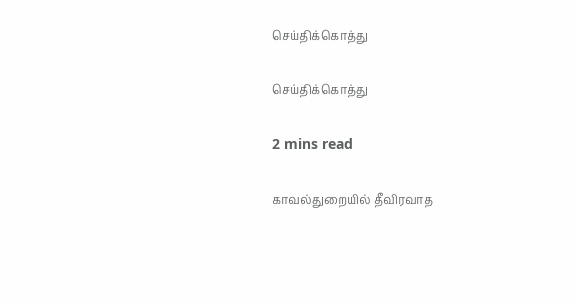செய்திக்கொத்து

செய்திக்கொத்து

2 mins read

காவல்துறையில் தீவிரவாத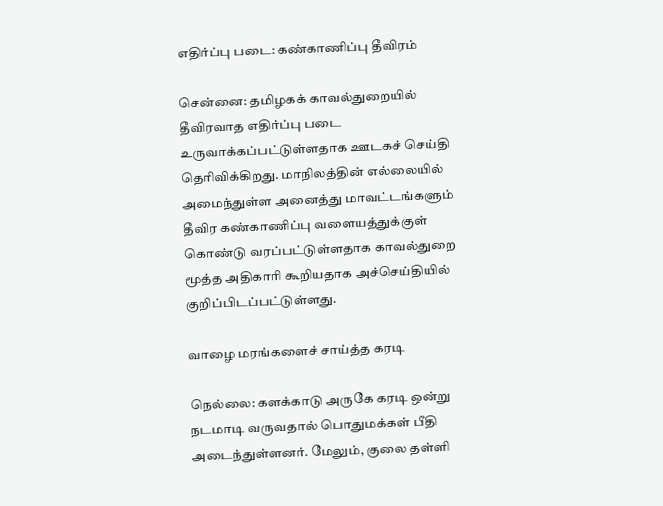எதிர்ப்பு படை: கண்காணிப்பு தீவிரம்

சென்னை: தமிழகக் காவல்துறையில் தீவிரவாத எதிர்ப்பு படை உருவாக்கப்பட்டுள்ளதாக ஊடகச் செய்தி தெரிவிக்கிறது. மாநிலத்தின் எல்லையில் அமைந்துள்ள அனைத்து மாவட்டங்களும் தீவிர கண்காணிப்பு வளையத்துக்குள் கொண்டு வரப்பட்டுள்ளதாக காவல்துறை மூத்த அதிகாரி கூறியதாக அச்செய்தியில் குறிப்பிடப்பட்டுள்ளது.

வாழை மரங்களைச் சாய்த்த கரடி

நெல்லை: களக்காடு அருகே கரடி ஒன்று நடமாடி வருவதால் பொதுமக்கள் பீதி அடைந்துள்ளனர். மேலும், குலை தள்ளி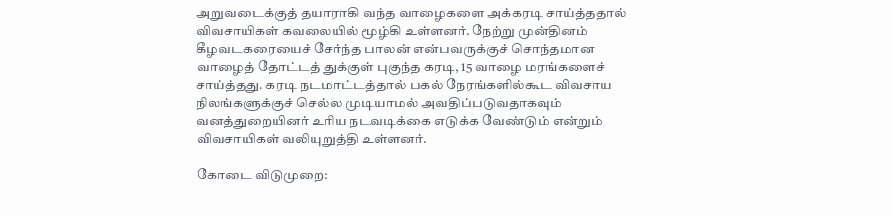அறுவடைக்குத் தயாராகி வந்த வாழைகளை அக்கரடி சாய்த்ததால் விவசாயிகள் கவலையில் மூழ்கி உள்ளனர். நேற்று முன்தினம் கீழவடகரையைச் சேர்ந்த பாலன் என்பவருக்குச் சொந்தமான வாழைத் தோட்டத் துக்குள் புகுந்த கரடி, 15 வாழை மரங்களைச் சாய்த்தது. கரடி நடமாட்டத்தால் பகல் நேரங்களில்கூட விவசாய நிலங்களுக்குச் செல்ல முடியாமல் அவதிப்படுவதாகவும் வனத்துறையினர் உரிய நடவடிக்கை எடுக்க வேண்டும் என்றும் விவசாயிகள் வலியுறுத்தி உள்ளனர்.

கோடை விடுமுறை: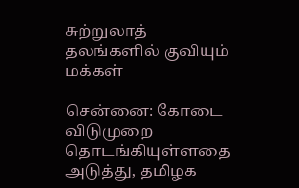சுற்றுலாத் தலங்களில் குவியும் மக்கள்

சென்னை: கோடை விடுமுறை தொடங்கியுள்ளதை அடுத்து, தமிழக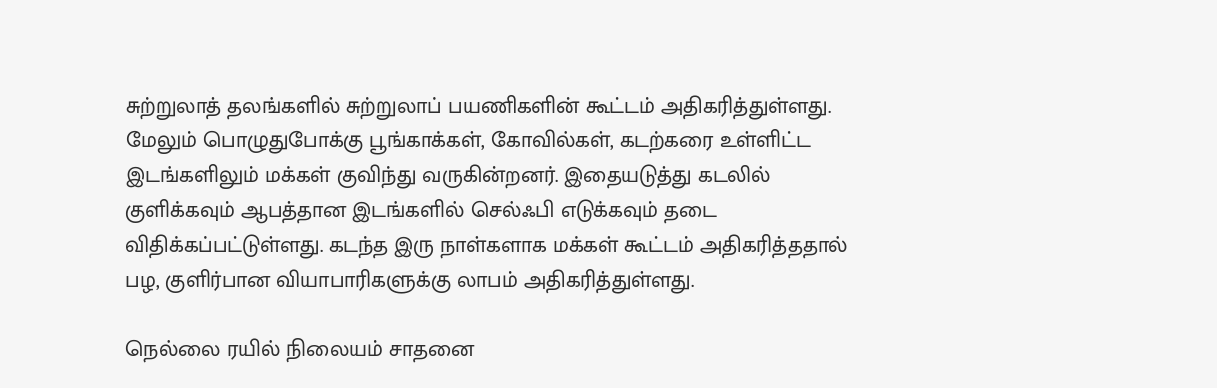சுற்றுலாத் தலங்களில் சுற்றுலாப் பயணிகளின் கூட்டம் அதிகரித்துள்ளது. மேலும் பொழுதுபோக்கு பூங்காக்கள், கோவில்கள், கடற்கரை உள்ளிட்ட இடங்களிலும் மக்கள் குவிந்து வருகின்றனர். இதையடுத்து கடலில் குளிக்கவும் ஆபத்தான இடங்களில் செல்ஃபி எடுக்கவும் தடை விதிக்கப்பட்டுள்ளது. கடந்த இரு நாள்களாக மக்கள் கூட்டம் அதிகரித்ததால் பழ, குளிர்பான வியாபாரிகளுக்கு லாபம் அதிகரித்துள்ளது.

நெல்லை ரயில் நிலையம் சாதனை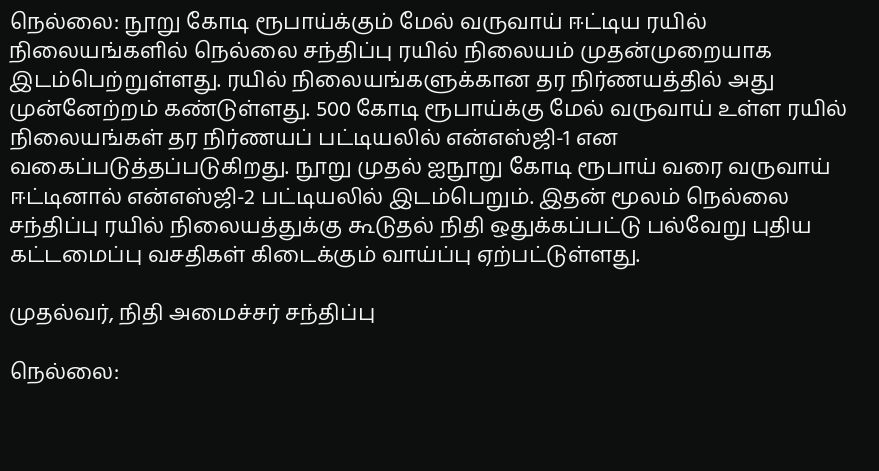நெல்லை: நூறு கோடி ரூபாய்க்கும் மேல் வருவாய் ஈட்டிய ரயில் நிலையங்களில் நெல்லை சந்திப்பு ரயில் நிலையம் முதன்முறையாக இடம்பெற்றுள்ளது. ரயில் நிலையங்களுக்கான தர நிர்ணயத்தில் அது முன்னேற்றம் கண்டுள்ளது. 500 கோடி ரூபாய்க்கு மேல் வருவாய் உள்ள ரயில் நிலையங்கள் தர நிர்ணயப் பட்டியலில் என்எஸ்ஜி-1 என வகைப்படுத்தப்படுகிறது. நூறு முதல் ஐநூறு கோடி ரூபாய் வரை வருவாய் ஈட்டினால் என்எஸ்ஜி-2 பட்டியலில் இடம்பெறும். இதன் மூலம் நெல்லை சந்திப்பு ரயில் நிலையத்துக்கு கூடுதல் நிதி ஒதுக்கப்பட்டு பல்வேறு புதிய கட்டமைப்பு வசதிகள் கிடைக்கும் வாய்ப்பு ஏற்பட்டுள்ளது.

முதல்வர், நிதி அமைச்சர் சந்திப்பு

நெல்லை: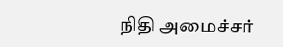நிதி அமைச்சர்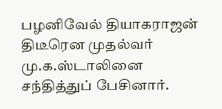பழனிவேல் தியாகராஜன் திடீரென முதல்வர் மு.க.ஸ்டாலினை சந்தித்துப் பேசினார்.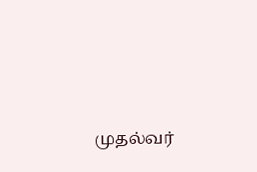முதல்வர்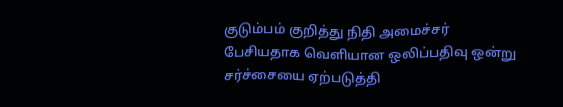குடும்பம் குறித்து நிதி அமைச்சர் பேசியதாக வெளியான ஒலிப்பதிவு ஒன்று சர்ச்சையை ஏற்படுத்தி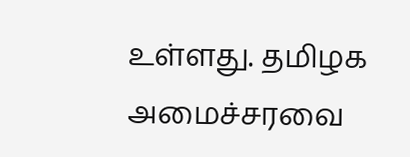உள்ளது. தமிழக அமைச்சரவை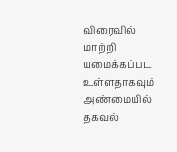விரைவில் மாற்றி யமைக்கப்பட உள்ளதாகவும் அண்மையில் தகவல்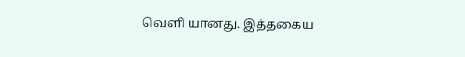வெளி யானது. இத்தகைய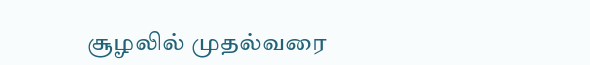சூழலில் முதல்வரை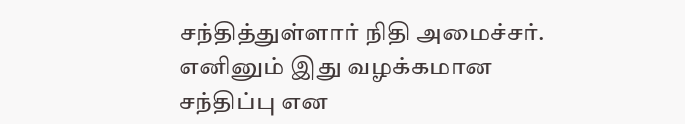சந்தித்துள்ளார் நிதி அமைச்சர். எனினும் இது வழக்கமான சந்திப்பு என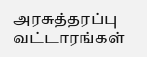அரசுத்தரப்பு வட்டாரங்கள்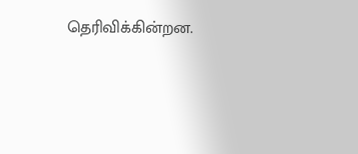தெரிவிக்கின்றன.